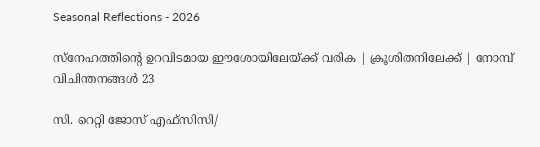Seasonal Reflections - 2026

സ്നേഹത്തിന്റെ ഉറവിടമായ ഈശോയിലേയ്ക്ക് വരിക | ക്രൂശിതനിലേക്ക് | നോമ്പ് വിചിന്തനങ്ങൾ 23

സി. റെറ്റി ജോസ് എഫ്‌സി‌സി/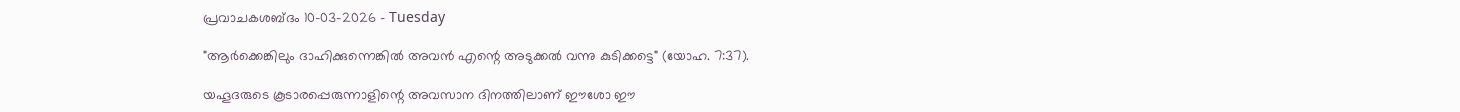പ്രവാചകശബ്ദം 10-03-2026 - Tuesday

"ആർക്കെങ്കിലും ദാഹിക്കുന്നെങ്കിൽ അവൻ എന്റെ അടുക്കൽ വന്നു കുടിക്കട്ടെ" (യോഹ. 7:37).

യഹൂദരുടെ കൂടാരപ്പെരുന്നാളിന്റെ അവസാന ദിനത്തിലാണ് ഈശോ ഈ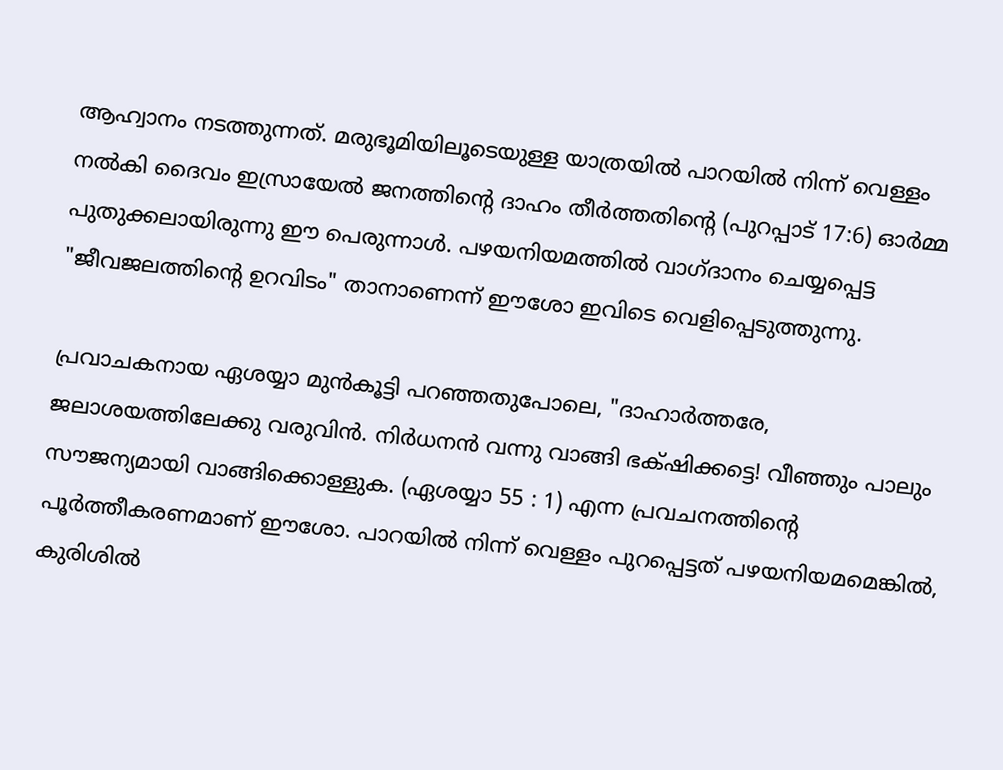ആഹ്വാനം നടത്തുന്നത്. മരുഭൂമിയിലൂടെയുള്ള യാത്രയിൽ പാറയിൽ നിന്ന് വെള്ളം നൽകി ദൈവം ഇസ്രായേൽ ജനത്തിന്റെ ദാഹം തീർത്തതിന്റെ (പുറപ്പാട് 17:6) ഓർമ്മ പുതുക്കലായിരുന്നു ഈ പെരുന്നാൾ. പഴയനിയമത്തിൽ വാഗ്ദാനം ചെയ്യപ്പെട്ട "ജീവജലത്തിന്റെ ഉറവിടം" താനാണെന്ന് ഈശോ ഇവിടെ വെളിപ്പെടുത്തുന്നു.

പ്രവാചകനായ ഏശയ്യാ മുൻകൂട്ടി പറഞ്ഞതുപോലെ, "ദാഹാര്‍ത്തരേ, ജലാശയത്തിലേക്കു വരുവിന്‍. നിര്‍ധനന്‍ വന്നു വാങ്ങി ഭക്‌ഷിക്കട്ടെ! വീഞ്ഞും പാലും സൗജന്യമായി വാങ്ങിക്കൊള്ളുക. (ഏശയ്യാ 55 : 1) എന്ന പ്രവചനത്തിന്റെ പൂർത്തീകരണമാണ് ഈശോ. പാറയിൽ നിന്ന് വെള്ളം പുറപ്പെട്ടത് പഴയനിയമമെങ്കിൽ, കുരിശിൽ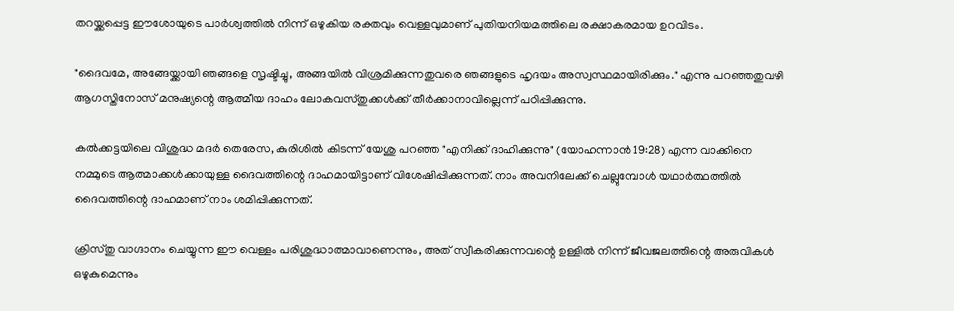തറയ്ക്കപ്പെട്ട ഈശോയുടെ പാർശ്വത്തിൽ നിന്ന് ഒഴുകിയ രക്തവും വെള്ളവുമാണ് പുതിയനിയമത്തിലെ രക്ഷാകരമായ ഉറവിടം.

"ദൈവമേ, അങ്ങേയ്ക്കായി ഞങ്ങളെ സൃഷ്ടിച്ചു, അങ്ങയിൽ വിശ്രമിക്കുന്നതുവരെ ഞങ്ങളുടെ ഹൃദയം അസ്വസ്ഥമായിരിക്കും." എന്നു പറഞ്ഞതുവഴി ആഗസ്തിനോസ് മനുഷ്യന്റെ ആത്മീയ ദാഹം ലോകവസ്തുക്കൾക്ക് തീർക്കാനാവില്ലെന്ന് പഠിപ്പിക്കുന്നു.

കൽക്കട്ടയിലെ വിശുദ്ധ മദർ തെരേസ, കുരിശിൽ കിടന്ന് യേശു പറഞ്ഞ "എനിക്ക് ദാഹിക്കുന്നു" (യോഹന്നാൻ 19:28) എന്ന വാക്കിനെ നമ്മുടെ ആത്മാക്കൾക്കായുള്ള ദൈവത്തിന്റെ ദാഹമായിട്ടാണ് വിശേഷിപ്പിക്കുന്നത്. നാം അവനിലേക്ക് ചെല്ലുമ്പോൾ യഥാർത്ഥത്തിൽ ദൈവത്തിന്റെ ദാഹമാണ് നാം ശമിപ്പിക്കുന്നത്.

ക്രിസ്തു വാഗ്ദാനം ചെയ്യുന്ന ഈ വെള്ളം പരിശുദ്ധാത്മാവാണെന്നും, അത് സ്വീകരിക്കുന്നവന്റെ ഉള്ളിൽ നിന്ന് ജീവജലത്തിന്റെ അരുവികൾ ഒഴുകുമെന്നും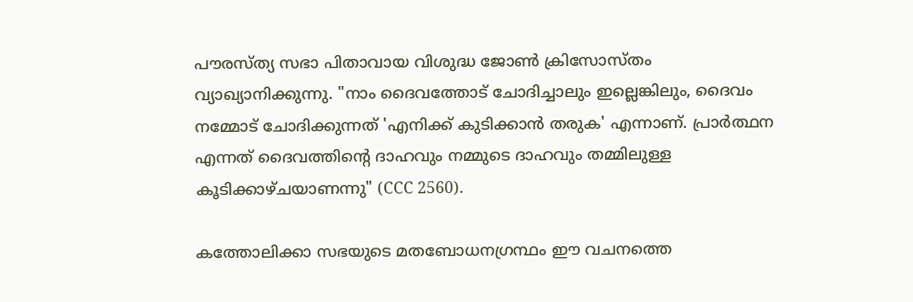പൗരസ്ത്യ സഭാ പിതാവായ വിശുദ്ധ ജോൺ ക്രിസോസ്തം വ്യാഖ്യാനിക്കുന്നു. "നാം ദൈവത്തോട് ചോദിച്ചാലും ഇല്ലെങ്കിലും, ദൈവം നമ്മോട് ചോദിക്കുന്നത് 'എനിക്ക് കുടിക്കാൻ തരുക' എന്നാണ്. പ്രാർത്ഥന എന്നത് ദൈവത്തിന്റെ ദാഹവും നമ്മുടെ ദാഹവും തമ്മിലുള്ള കൂടിക്കാഴ്ചയാണന്നു" (CCC 2560).

കത്തോലിക്കാ സഭയുടെ മതബോധനഗ്രന്ഥം ഈ വചനത്തെ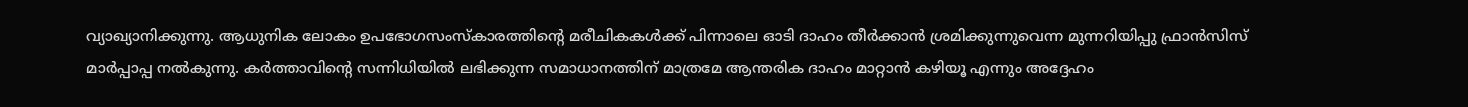വ്യാഖ്യാനിക്കുന്നു. ആധുനിക ലോകം ഉപഭോഗസംസ്കാരത്തിന്റെ മരീചികകൾക്ക് പിന്നാലെ ഓടി ദാഹം തീർക്കാൻ ശ്രമിക്കുന്നുവെന്ന മുന്നറിയിപ്പു ഫ്രാൻസിസ് മാർപ്പാപ്പ നൽകുന്നു. കർത്താവിന്റെ സന്നിധിയിൽ ലഭിക്കുന്ന സമാധാനത്തിന് മാത്രമേ ആന്തരിക ദാഹം മാറ്റാൻ കഴിയൂ എന്നും അദ്ദേഹം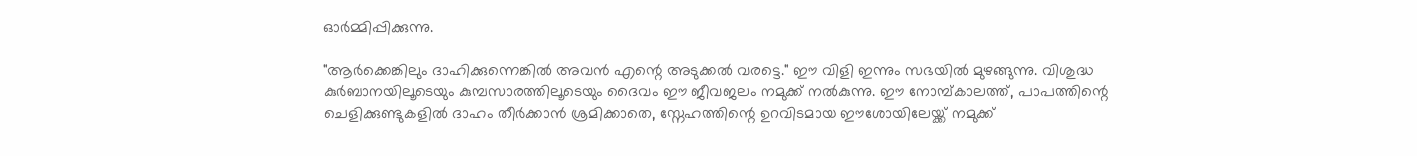ഓർമ്മിപ്പിക്കുന്നു.

"ആർക്കെങ്കിലും ദാഹിക്കുന്നെങ്കിൽ അവൻ എന്റെ അടുക്കൽ വരട്ടെ." ഈ വിളി ഇന്നും സഭയിൽ മുഴങ്ങുന്നു. വിശുദ്ധ കുർബാനയിലൂടെയും കുമ്പസാരത്തിലൂടെയും ദൈവം ഈ ജീവജലം നമുക്ക് നൽകുന്നു. ഈ നോമ്പ്കാലത്ത്, പാപത്തിന്റെ ചെളിക്കുണ്ടുകളിൽ ദാഹം തീർക്കാൻ ശ്രമിക്കാതെ, സ്നേഹത്തിന്റെ ഉറവിടമായ ഈശോയിലേയ്ക്ക് നമുക്ക്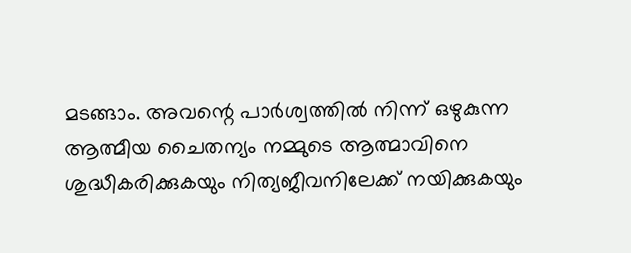മടങ്ങാം. അവന്റെ പാർശ്വത്തിൽ നിന്ന് ഒഴുകുന്ന ആത്മീയ ചൈതന്യം നമ്മുടെ ആത്മാവിനെ ശുദ്ധീകരിക്കുകയും നിത്യജീവനിലേക്ക് നയിക്കുകയും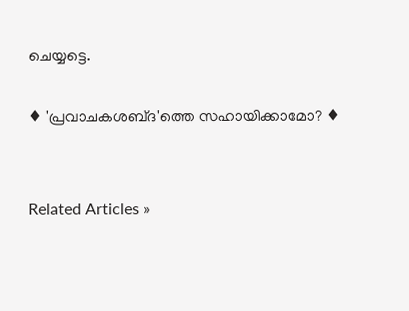ചെയ്യട്ടെ.

♦ 'പ്രവാചകശബ്‌ദ'ത്തെ സഹായിക്കാമോ? ♦


Related Articles »